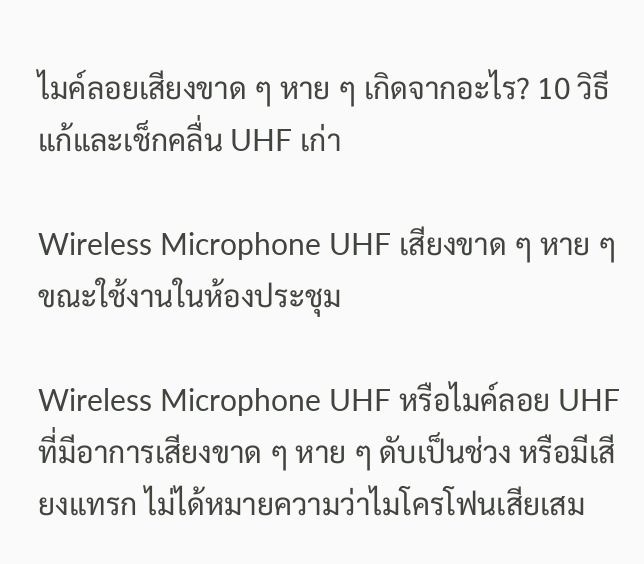ไมค์ลอยเสียงขาด ๆ หาย ๆ เกิดจากอะไร? 10 วิธีแก้และเช็กคลื่น UHF เก่า

Wireless Microphone UHF เสียงขาด ๆ หาย ๆ ขณะใช้งานในห้องประชุม

Wireless Microphone UHF หรือไมค์ลอย UHF ที่มีอาการเสียงขาด ๆ หาย ๆ ดับเป็นช่วง หรือมีเสียงแทรก ไม่ได้หมายความว่าไมโครโฟนเสียเสม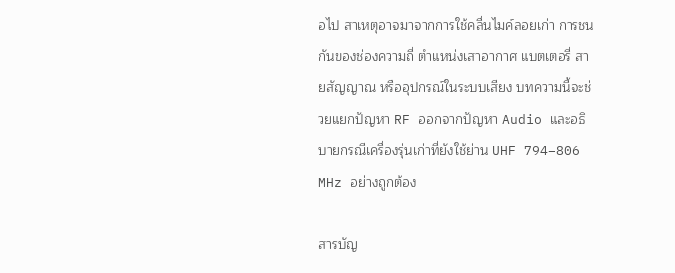อไป สาเหตุอาจมาจากการใช้คลื่นไมค์ลอยเก่า การชนกันของช่องความถี่ ตำแหน่งเสาอากาศ แบตเตอรี่ สายสัญญาณ หรืออุปกรณ์ในระบบเสียง บทความนี้จะช่วยแยกปัญหา RF ออกจากปัญหา Audio และอธิบายกรณีเครื่องรุ่นเก่าที่ยังใช้ย่าน UHF 794–806 MHz อย่างถูกต้อง

สารบัญ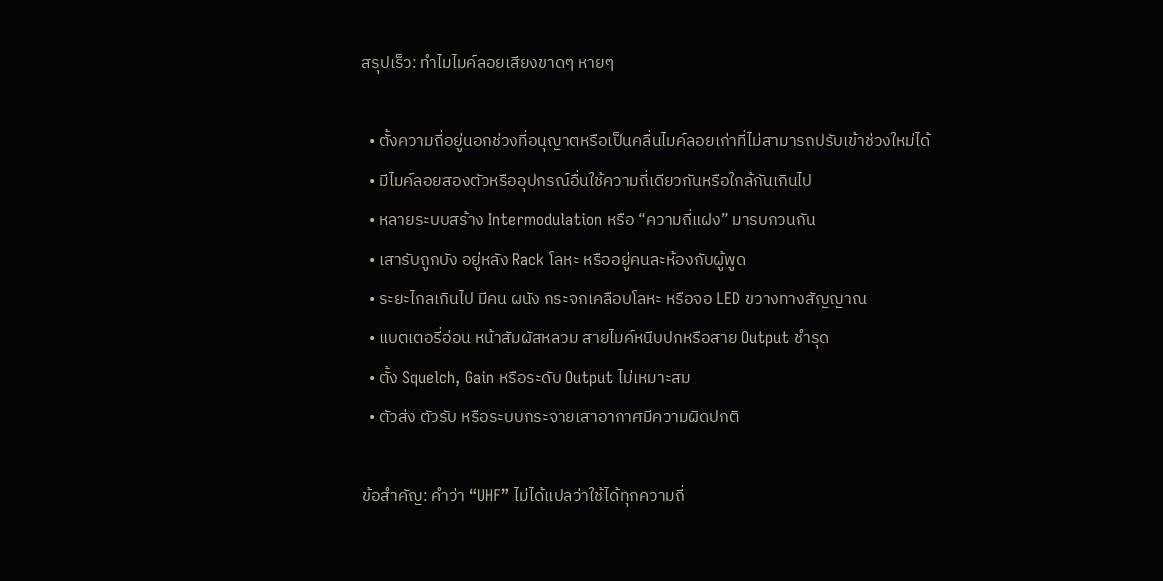สรุปเร็ว: ทำไมไมค์ลอยเสียงขาดๆ หายๆ

  • ตั้งความถี่อยู่นอกช่วงที่อนุญาตหรือเป็นคลื่นไมค์ลอยเก่าที่ไม่สามารถปรับเข้าช่วงใหม่ได้
  • มีไมค์ลอยสองตัวหรืออุปกรณ์อื่นใช้ความถี่เดียวกันหรือใกล้กันเกินไป
  • หลายระบบสร้าง Intermodulation หรือ “ความถี่แฝง” มารบกวนกัน
  • เสารับถูกบัง อยู่หลัง Rack โลหะ หรืออยู่คนละห้องกับผู้พูด
  • ระยะไกลเกินไป มีคน ผนัง กระจกเคลือบโลหะ หรือจอ LED ขวางทางสัญญาณ
  • แบตเตอรี่อ่อน หน้าสัมผัสหลวม สายไมค์หนีบปกหรือสาย Output ชำรุด
  • ตั้ง Squelch, Gain หรือระดับ Output ไม่เหมาะสม
  • ตัวส่ง ตัวรับ หรือระบบกระจายเสาอากาศมีความผิดปกติ

ข้อสำคัญ: คำว่า “UHF” ไม่ได้แปลว่าใช้ได้ทุกความถี่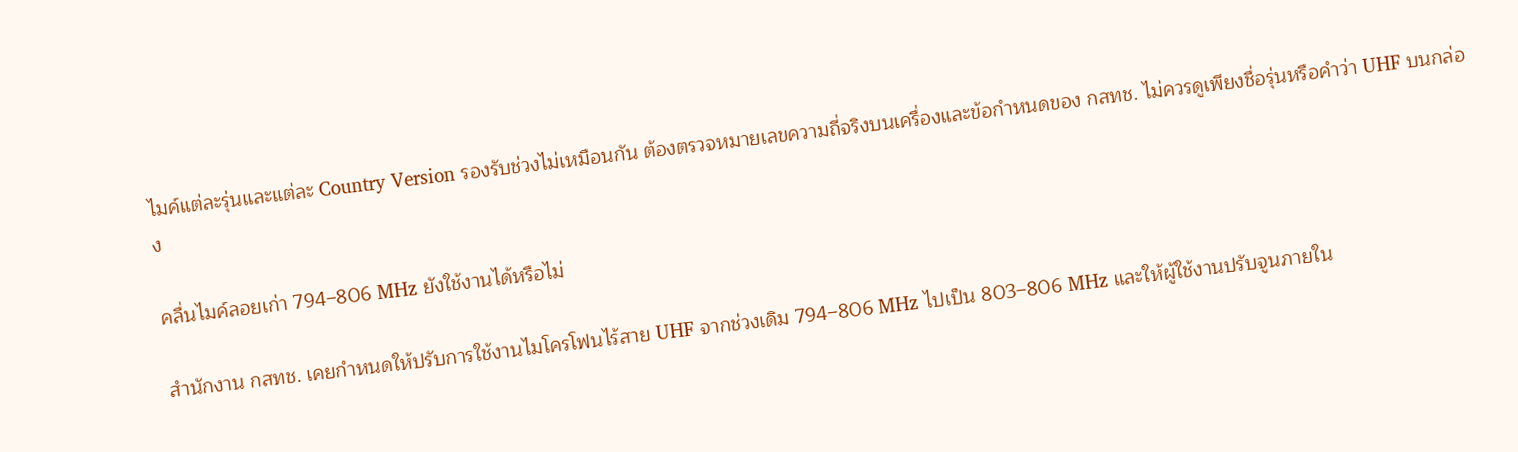ไมค์แต่ละรุ่นและแต่ละ Country Version รองรับช่วงไม่เหมือนกัน ต้องตรวจหมายเลขความถี่จริงบนเครื่องและข้อกำหนดของ กสทช. ไม่ควรดูเพียงชื่อรุ่นหรือคำว่า UHF บนกล่อง

คลื่นไมค์ลอยเก่า 794–806 MHz ยังใช้งานได้หรือไม่

สำนักงาน กสทช. เคยกำหนดให้ปรับการใช้งานไมโครโฟนไร้สาย UHF จากช่วงเดิม 794–806 MHz ไปเป็น 803–806 MHz และให้ผู้ใช้งานปรับจูนภายใน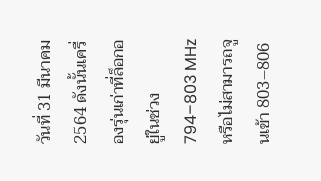วันที่ 31 มีนาคม 2564 ดังนั้นเครื่องรุ่นเก่าที่ล็อกอยู่ในช่วง 794–803 MHz หรือไม่สามารถจูนเข้า 803–806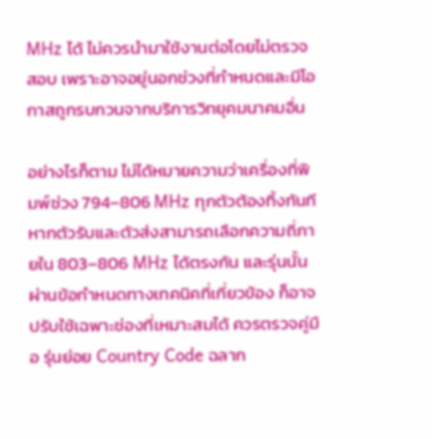MHz ได้ ไม่ควรนำมาใช้งานต่อโดยไม่ตรวจสอบ เพราะอาจอยู่นอกช่วงที่กำหนดและมีโอกาสถูกรบกวนจากบริการวิทยุคมนาคมอื่น

อย่างไรก็ตาม ไม่ได้หมายความว่าเครื่องที่พิมพ์ช่วง 794–806 MHz ทุกตัวต้องทิ้งทันที หากตัวรับและตัวส่งสามารถเลือกความถี่ภายใน 803–806 MHz ได้ตรงกัน และรุ่นนั้นผ่านข้อกำหนดทางเทคนิคที่เกี่ยวข้อง ก็อาจปรับใช้เฉพาะช่องที่เหมาะสมได้ ควรตรวจคู่มือ รุ่นย่อย Country Code ฉลาก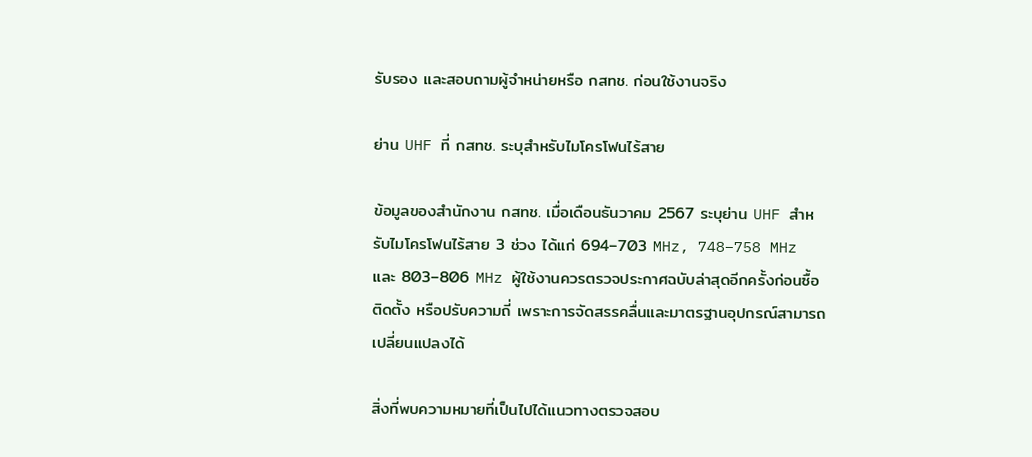รับรอง และสอบถามผู้จำหน่ายหรือ กสทช. ก่อนใช้งานจริง

ย่าน UHF ที่ กสทช. ระบุสำหรับไมโครโฟนไร้สาย

ข้อมูลของสำนักงาน กสทช. เมื่อเดือนธันวาคม 2567 ระบุย่าน UHF สำหรับไมโครโฟนไร้สาย 3 ช่วง ได้แก่ 694–703 MHz, 748–758 MHz และ 803–806 MHz ผู้ใช้งานควรตรวจประกาศฉบับล่าสุดอีกครั้งก่อนซื้อ ติดตั้ง หรือปรับความถี่ เพราะการจัดสรรคลื่นและมาตรฐานอุปกรณ์สามารถเปลี่ยนแปลงได้

สิ่งที่พบความหมายที่เป็นไปได้แนวทางตรวจสอบ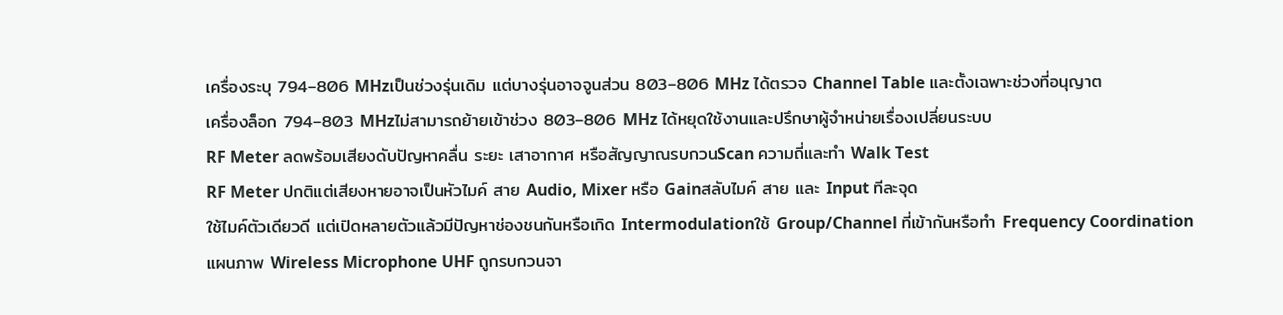เครื่องระบุ 794–806 MHzเป็นช่วงรุ่นเดิม แต่บางรุ่นอาจจูนส่วน 803–806 MHz ได้ตรวจ Channel Table และตั้งเฉพาะช่วงที่อนุญาต
เครื่องล็อก 794–803 MHzไม่สามารถย้ายเข้าช่วง 803–806 MHz ได้หยุดใช้งานและปรึกษาผู้จำหน่ายเรื่องเปลี่ยนระบบ
RF Meter ลดพร้อมเสียงดับปัญหาคลื่น ระยะ เสาอากาศ หรือสัญญาณรบกวนScan ความถี่และทำ Walk Test
RF Meter ปกติแต่เสียงหายอาจเป็นหัวไมค์ สาย Audio, Mixer หรือ Gainสลับไมค์ สาย และ Input ทีละจุด
ใช้ไมค์ตัวเดียวดี แต่เปิดหลายตัวแล้วมีปัญหาช่องชนกันหรือเกิด Intermodulationใช้ Group/Channel ที่เข้ากันหรือทำ Frequency Coordination
แผนภาพ Wireless Microphone UHF ถูกรบกวนจา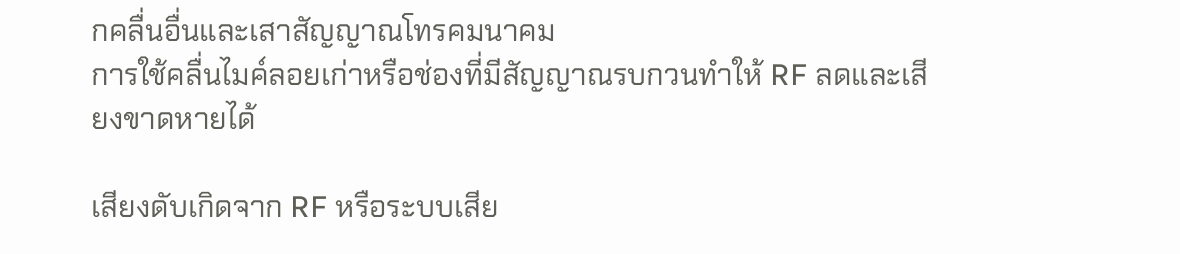กคลื่นอื่นและเสาสัญญาณโทรคมนาคม
การใช้คลื่นไมค์ลอยเก่าหรือช่องที่มีสัญญาณรบกวนทำให้ RF ลดและเสียงขาดหายได้

เสียงดับเกิดจาก RF หรือระบบเสีย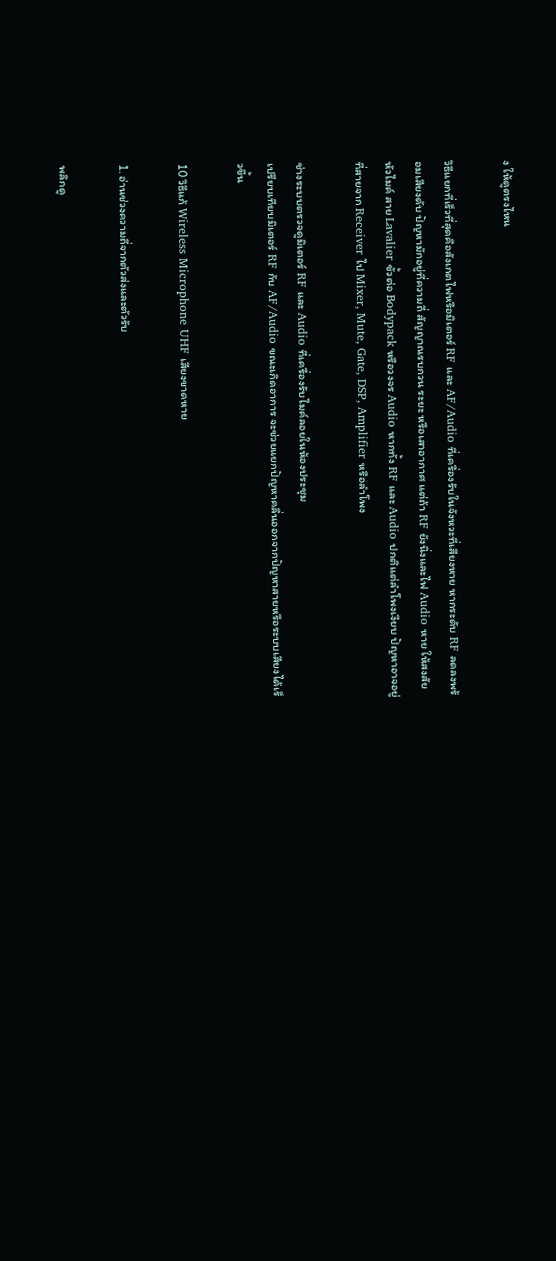ง ให้ดูตรงไหน

วิธีแยกที่เร็วที่สุดคือสังเกตไฟหรือมิเตอร์ RF และ AF/Audio ที่เครื่องรับในจังหวะที่เสียงหาย หากระดับ RF ลดลงพร้อมเสียงดับ ปัญหามักอยู่ที่ความถี่ สัญญาณรบกวน ระยะ หรือเสาอากาศ แต่ถ้า RF ยังนิ่งและไฟ Audio หาย ให้สงสัยหัวไมค์ สาย Lavalier ขั้วต่อ Bodypack หรือวงจร Audio หากทั้ง RF และ Audio ปกติแต่ลำโพงเงียบ ปัญหาอาจอยู่ที่สายจาก Receiver ไป Mixer, Mute, Gate, DSP, Amplifier หรือลำโพง

ช่างระบบตรวจดูมิเตอร์ RF และ Audio ที่เครื่องรับไมค์ลอยในห้องประชุม
เปรียบเทียบมิเตอร์ RF กับ AF/Audio ขณะเกิดอาการ จะช่วยแยกปัญหาคลื่นออกจากปัญหาสายหรือระบบเสียงได้เร็วขึ้น

10 วิธีแก้ Wireless Microphone UHF เสียงขาดหาย

1. อ่านช่วงความถี่จากตัวส่งและตัวรับ

พลิกดู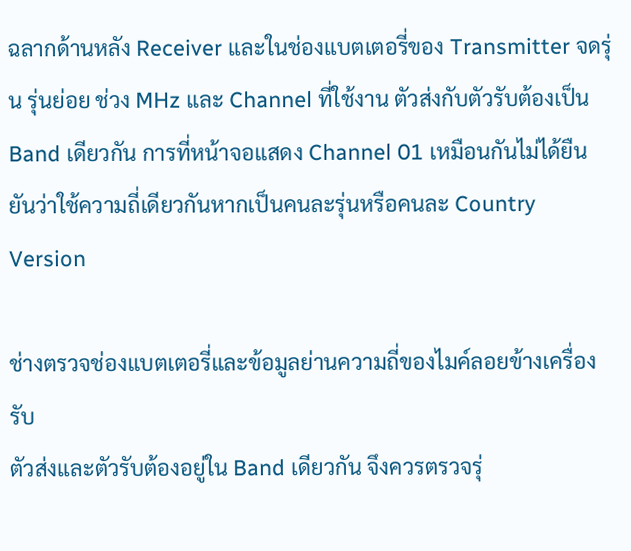ฉลากด้านหลัง Receiver และในช่องแบตเตอรี่ของ Transmitter จดรุ่น รุ่นย่อย ช่วง MHz และ Channel ที่ใช้งาน ตัวส่งกับตัวรับต้องเป็น Band เดียวกัน การที่หน้าจอแสดง Channel 01 เหมือนกันไม่ได้ยืนยันว่าใช้ความถี่เดียวกันหากเป็นคนละรุ่นหรือคนละ Country Version

ช่างตรวจช่องแบตเตอรี่และข้อมูลย่านความถี่ของไมค์ลอยข้างเครื่องรับ
ตัวส่งและตัวรับต้องอยู่ใน Band เดียวกัน จึงควรตรวจรุ่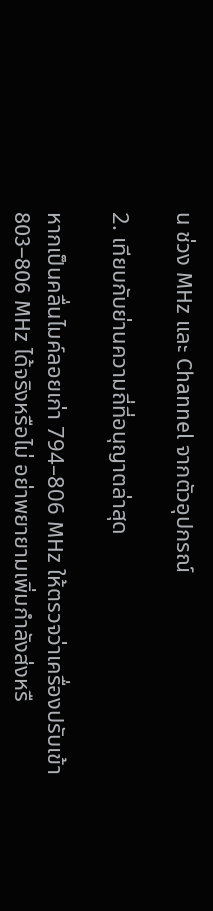น ช่วง MHz และ Channel จากตัวอุปกรณ์

2. เทียบกับย่านความถี่ที่อนุญาตล่าสุด

หากเป็นคลื่นไมค์ลอยเก่า 794–806 MHz ให้ตรวจว่าเครื่องปรับเข้า 803–806 MHz ได้จริงหรือไม่ อย่าพยายามเพิ่มกำลังส่งหรื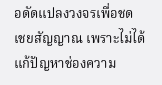อดัดแปลงวงจรเพื่อชดเชยสัญญาณ เพราะไม่ได้แก้ปัญหาช่องความ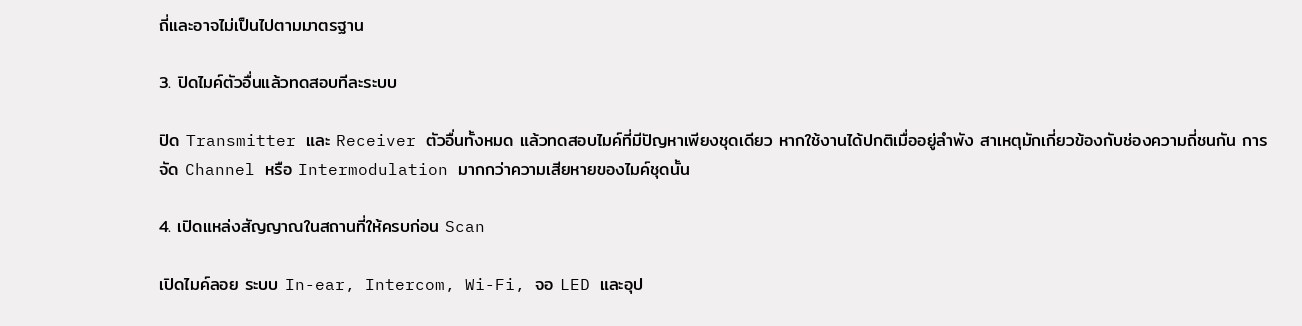ถี่และอาจไม่เป็นไปตามมาตรฐาน

3. ปิดไมค์ตัวอื่นแล้วทดสอบทีละระบบ

ปิด Transmitter และ Receiver ตัวอื่นทั้งหมด แล้วทดสอบไมค์ที่มีปัญหาเพียงชุดเดียว หากใช้งานได้ปกติเมื่ออยู่ลำพัง สาเหตุมักเกี่ยวข้องกับช่องความถี่ชนกัน การจัด Channel หรือ Intermodulation มากกว่าความเสียหายของไมค์ชุดนั้น

4. เปิดแหล่งสัญญาณในสถานที่ให้ครบก่อน Scan

เปิดไมค์ลอย ระบบ In-ear, Intercom, Wi-Fi, จอ LED และอุป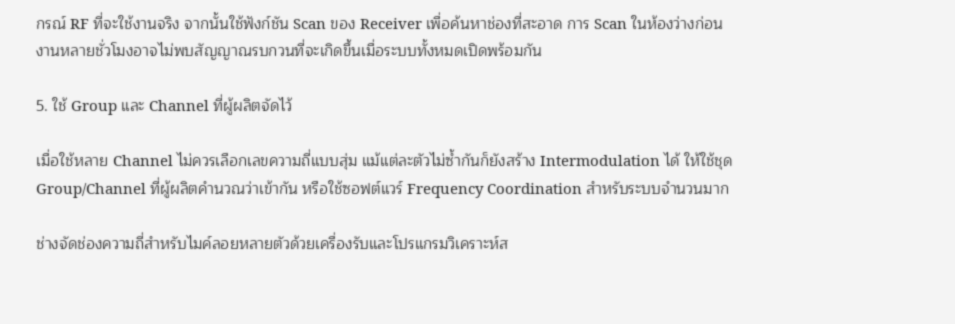กรณ์ RF ที่จะใช้งานจริง จากนั้นใช้ฟังก์ชัน Scan ของ Receiver เพื่อค้นหาช่องที่สะอาด การ Scan ในห้องว่างก่อนงานหลายชั่วโมงอาจไม่พบสัญญาณรบกวนที่จะเกิดขึ้นเมื่อระบบทั้งหมดเปิดพร้อมกัน

5. ใช้ Group และ Channel ที่ผู้ผลิตจัดไว้

เมื่อใช้หลาย Channel ไม่ควรเลือกเลขความถี่แบบสุ่ม แม้แต่ละตัวไม่ซ้ำกันก็ยังสร้าง Intermodulation ได้ ให้ใช้ชุด Group/Channel ที่ผู้ผลิตคำนวณว่าเข้ากัน หรือใช้ซอฟต์แวร์ Frequency Coordination สำหรับระบบจำนวนมาก

ช่างจัดช่องความถี่สำหรับไมค์ลอยหลายตัวด้วยเครื่องรับและโปรแกรมวิเคราะห์ส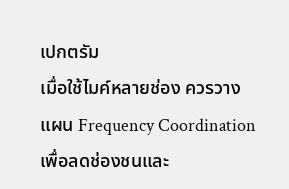เปกตรัม
เมื่อใช้ไมค์หลายช่อง ควรวางแผน Frequency Coordination เพื่อลดช่องชนและ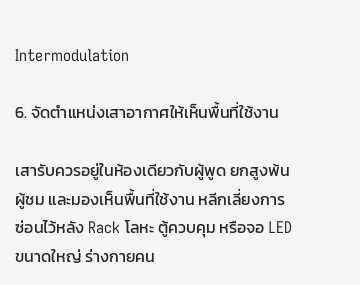Intermodulation

6. จัดตำแหน่งเสาอากาศให้เห็นพื้นที่ใช้งาน

เสารับควรอยู่ในห้องเดียวกับผู้พูด ยกสูงพ้นผู้ชม และมองเห็นพื้นที่ใช้งาน หลีกเลี่ยงการซ่อนไว้หลัง Rack โลหะ ตู้ควบคุม หรือจอ LED ขนาดใหญ่ ร่างกายคน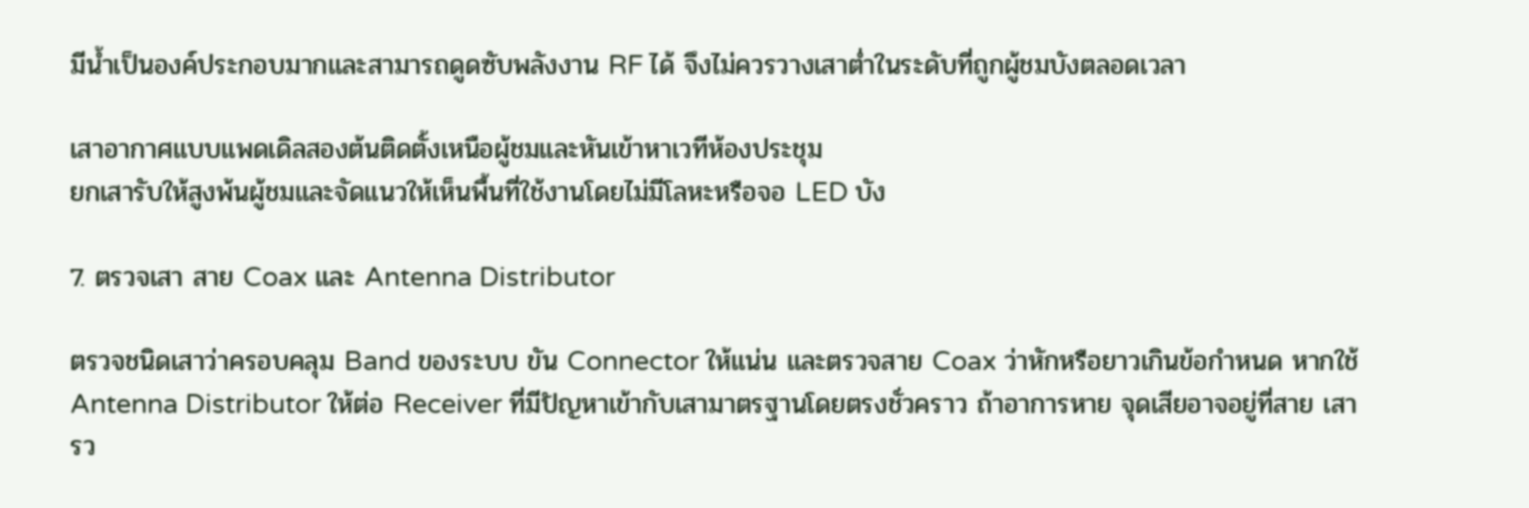มีน้ำเป็นองค์ประกอบมากและสามารถดูดซับพลังงาน RF ได้ จึงไม่ควรวางเสาต่ำในระดับที่ถูกผู้ชมบังตลอดเวลา

เสาอากาศแบบแพดเดิลสองต้นติดตั้งเหนือผู้ชมและหันเข้าหาเวทีห้องประชุม
ยกเสารับให้สูงพ้นผู้ชมและจัดแนวให้เห็นพื้นที่ใช้งานโดยไม่มีโลหะหรือจอ LED บัง

7. ตรวจเสา สาย Coax และ Antenna Distributor

ตรวจชนิดเสาว่าครอบคลุม Band ของระบบ ขัน Connector ให้แน่น และตรวจสาย Coax ว่าหักหรือยาวเกินข้อกำหนด หากใช้ Antenna Distributor ให้ต่อ Receiver ที่มีปัญหาเข้ากับเสามาตรฐานโดยตรงชั่วคราว ถ้าอาการหาย จุดเสียอาจอยู่ที่สาย เสารว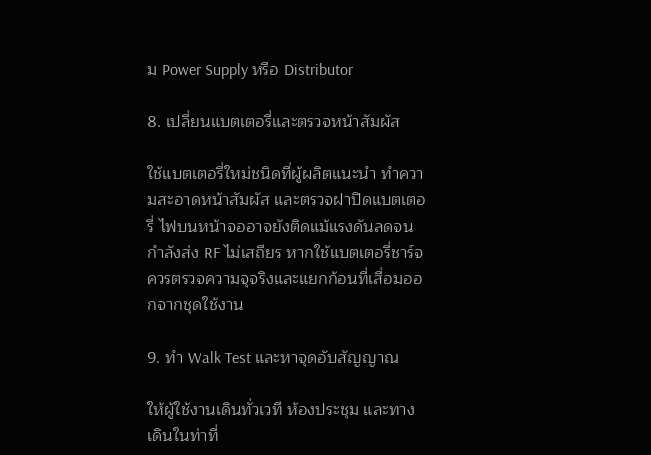ม Power Supply หรือ Distributor

8. เปลี่ยนแบตเตอรี่และตรวจหน้าสัมผัส

ใช้แบตเตอรี่ใหม่ชนิดที่ผู้ผลิตแนะนำ ทำความสะอาดหน้าสัมผัส และตรวจฝาปิดแบตเตอรี่ ไฟบนหน้าจออาจยังติดแม้แรงดันลดจนกำลังส่ง RF ไม่เสถียร หากใช้แบตเตอรี่ชาร์จ ควรตรวจความจุจริงและแยกก้อนที่เสื่อมออกจากชุดใช้งาน

9. ทำ Walk Test และหาจุดอับสัญญาณ

ให้ผู้ใช้งานเดินทั่วเวที ห้องประชุม และทางเดินในท่าที่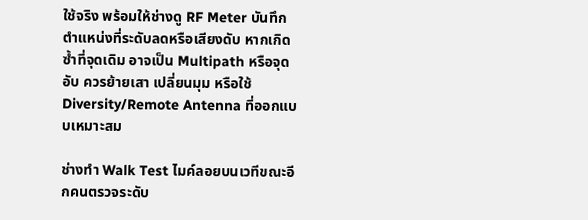ใช้จริง พร้อมให้ช่างดู RF Meter บันทึกตำแหน่งที่ระดับลดหรือเสียงดับ หากเกิดซ้ำที่จุดเดิม อาจเป็น Multipath หรือจุดอับ ควรย้ายเสา เปลี่ยนมุม หรือใช้ Diversity/Remote Antenna ที่ออกแบบเหมาะสม

ช่างทำ Walk Test ไมค์ลอยบนเวทีขณะอีกคนตรวจระดับ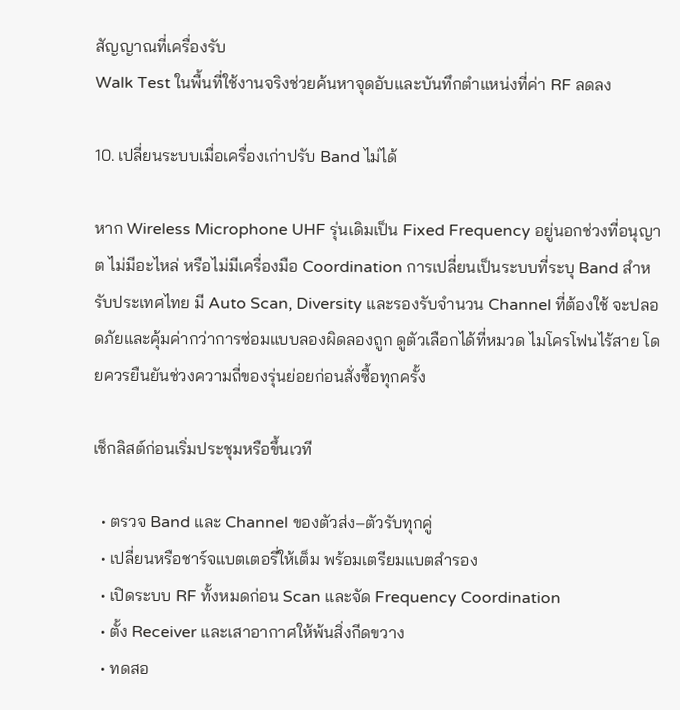สัญญาณที่เครื่องรับ
Walk Test ในพื้นที่ใช้งานจริงช่วยค้นหาจุดอับและบันทึกตำแหน่งที่ค่า RF ลดลง

10. เปลี่ยนระบบเมื่อเครื่องเก่าปรับ Band ไม่ได้

หาก Wireless Microphone UHF รุ่นเดิมเป็น Fixed Frequency อยู่นอกช่วงที่อนุญาต ไม่มีอะไหล่ หรือไม่มีเครื่องมือ Coordination การเปลี่ยนเป็นระบบที่ระบุ Band สำหรับประเทศไทย มี Auto Scan, Diversity และรองรับจำนวน Channel ที่ต้องใช้ จะปลอดภัยและคุ้มค่ากว่าการซ่อมแบบลองผิดลองถูก ดูตัวเลือกได้ที่หมวด ไมโครโฟนไร้สาย โดยควรยืนยันช่วงความถี่ของรุ่นย่อยก่อนสั่งซื้อทุกครั้ง

เช็กลิสต์ก่อนเริ่มประชุมหรือขึ้นเวที

  • ตรวจ Band และ Channel ของตัวส่ง–ตัวรับทุกคู่
  • เปลี่ยนหรือชาร์จแบตเตอรี่ให้เต็ม พร้อมเตรียมแบตสำรอง
  • เปิดระบบ RF ทั้งหมดก่อน Scan และจัด Frequency Coordination
  • ตั้ง Receiver และเสาอากาศให้พ้นสิ่งกีดขวาง
  • ทดสอ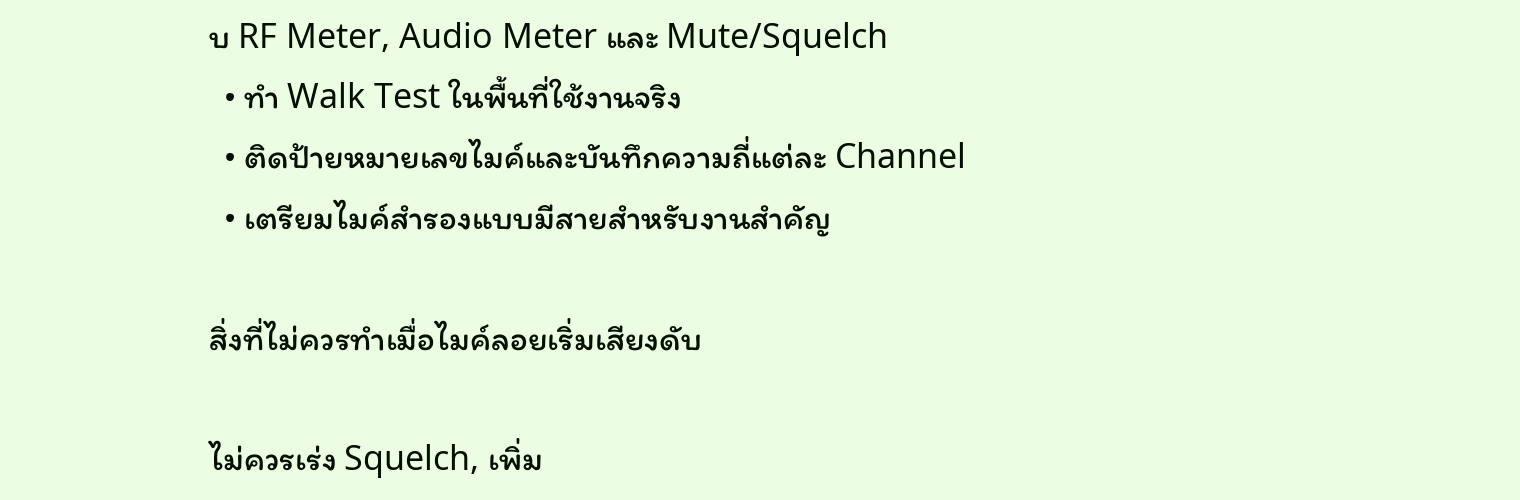บ RF Meter, Audio Meter และ Mute/Squelch
  • ทำ Walk Test ในพื้นที่ใช้งานจริง
  • ติดป้ายหมายเลขไมค์และบันทึกความถี่แต่ละ Channel
  • เตรียมไมค์สำรองแบบมีสายสำหรับงานสำคัญ

สิ่งที่ไม่ควรทำเมื่อไมค์ลอยเริ่มเสียงดับ

ไม่ควรเร่ง Squelch, เพิ่ม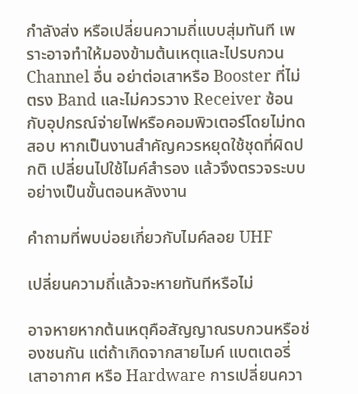กำลังส่ง หรือเปลี่ยนความถี่แบบสุ่มทันที เพราะอาจทำให้มองข้ามต้นเหตุและไปรบกวน Channel อื่น อย่าต่อเสาหรือ Booster ที่ไม่ตรง Band และไม่ควรวาง Receiver ซ้อนกับอุปกรณ์จ่ายไฟหรือคอมพิวเตอร์โดยไม่ทดสอบ หากเป็นงานสำคัญควรหยุดใช้ชุดที่ผิดปกติ เปลี่ยนไปใช้ไมค์สำรอง แล้วจึงตรวจระบบอย่างเป็นขั้นตอนหลังงาน

คำถามที่พบบ่อยเกี่ยวกับไมค์ลอย UHF

เปลี่ยนความถี่แล้วจะหายทันทีหรือไม่

อาจหายหากต้นเหตุคือสัญญาณรบกวนหรือช่องชนกัน แต่ถ้าเกิดจากสายไมค์ แบตเตอรี่ เสาอากาศ หรือ Hardware การเปลี่ยนควา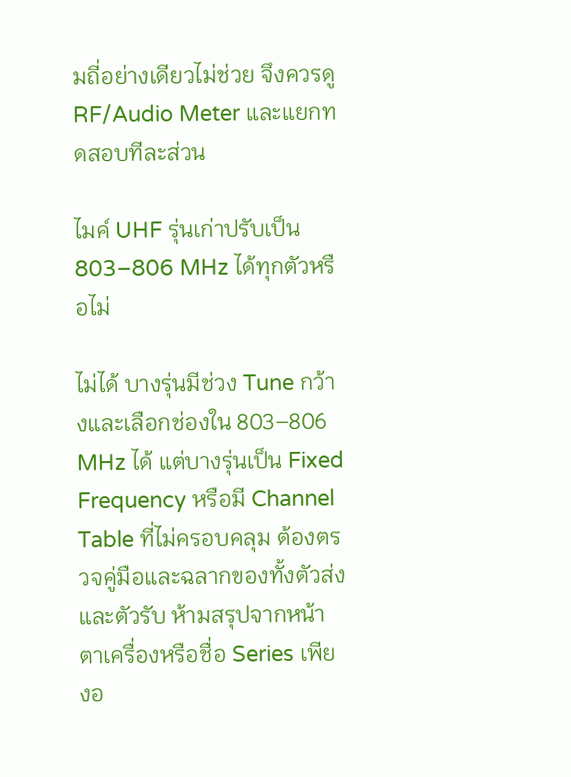มถี่อย่างเดียวไม่ช่วย จึงควรดู RF/Audio Meter และแยกทดสอบทีละส่วน

ไมค์ UHF รุ่นเก่าปรับเป็น 803–806 MHz ได้ทุกตัวหรือไม่

ไม่ได้ บางรุ่นมีช่วง Tune กว้างและเลือกช่องใน 803–806 MHz ได้ แต่บางรุ่นเป็น Fixed Frequency หรือมี Channel Table ที่ไม่ครอบคลุม ต้องตรวจคู่มือและฉลากของทั้งตัวส่งและตัวรับ ห้ามสรุปจากหน้าตาเครื่องหรือชื่อ Series เพียงอ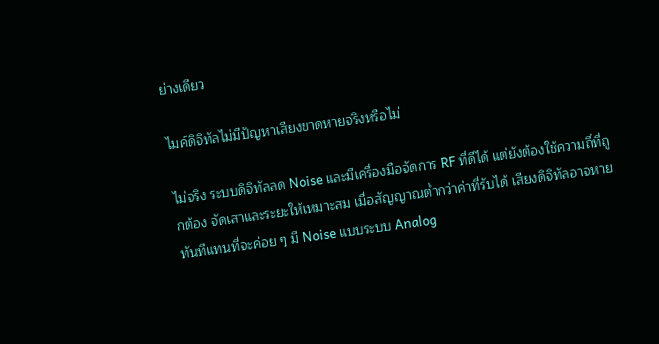ย่างเดียว

ไมค์ดิจิทัลไม่มีปัญหาเสียงขาดหายจริงหรือไม่

ไม่จริง ระบบดิจิทัลลด Noise และมีเครื่องมือจัดการ RF ที่ดีได้ แต่ยังต้องใช้ความถี่ที่ถูกต้อง จัดเสาและระยะให้เหมาะสม เมื่อสัญญาณต่ำกว่าค่าที่รับได้ เสียงดิจิทัลอาจหายทันทีแทนที่จะค่อย ๆ มี Noise แบบระบบ Analog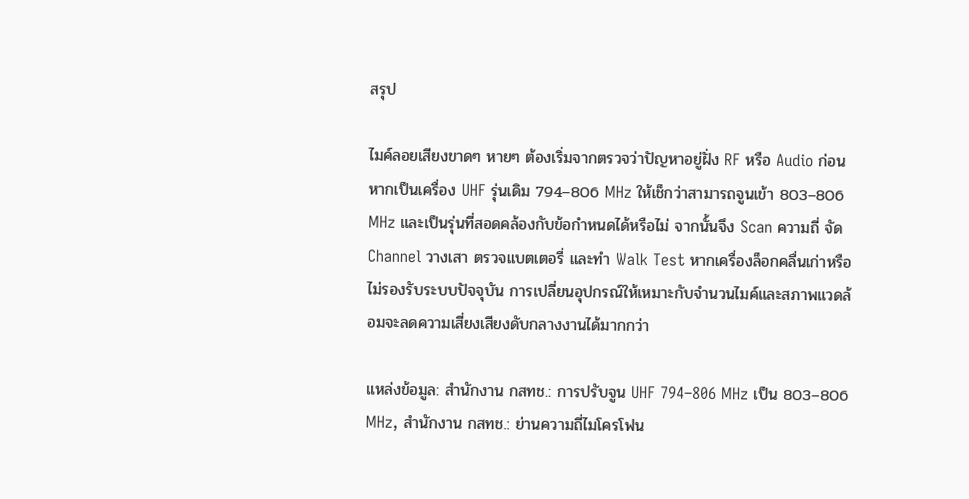สรุป

ไมค์ลอยเสียงขาดๆ หายๆ ต้องเริ่มจากตรวจว่าปัญหาอยู่ฝั่ง RF หรือ Audio ก่อน หากเป็นเครื่อง UHF รุ่นเดิม 794–806 MHz ให้เช็กว่าสามารถจูนเข้า 803–806 MHz และเป็นรุ่นที่สอดคล้องกับข้อกำหนดได้หรือไม่ จากนั้นจึง Scan ความถี่ จัด Channel วางเสา ตรวจแบตเตอรี่ และทำ Walk Test หากเครื่องล็อกคลื่นเก่าหรือไม่รองรับระบบปัจจุบัน การเปลี่ยนอุปกรณ์ให้เหมาะกับจำนวนไมค์และสภาพแวดล้อมจะลดความเสี่ยงเสียงดับกลางงานได้มากกว่า

แหล่งข้อมูล: สำนักงาน กสทช.: การปรับจูน UHF 794–806 MHz เป็น 803–806 MHz, สำนักงาน กสทช.: ย่านความถี่ไมโครโฟน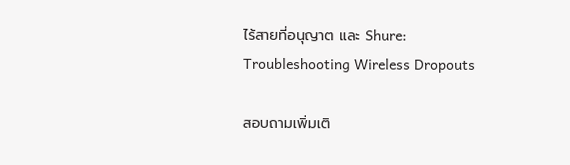ไร้สายที่อนุญาต และ Shure: Troubleshooting Wireless Dropouts

สอบถามเพิ่มเติ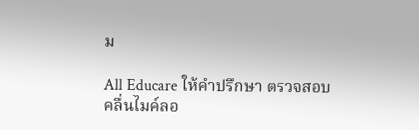ม

All Educare ให้คำปรึกษา ตรวจสอบคลื่นไมค์ลอ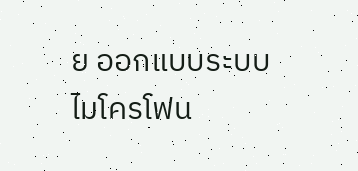ย ออกแบบระบบไมโครโฟน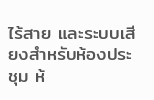ไร้สาย และระบบเสียงสำหรับห้องประชุม ห้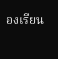องเรียน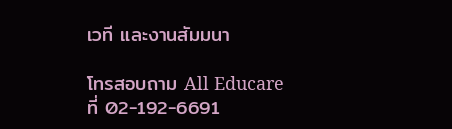เวที และงานสัมมนา

โทรสอบถาม All Educare ที่ 02-192-6691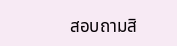สอบถามสิ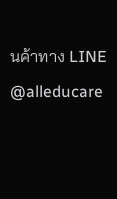นค้าทาง LINE @alleducare